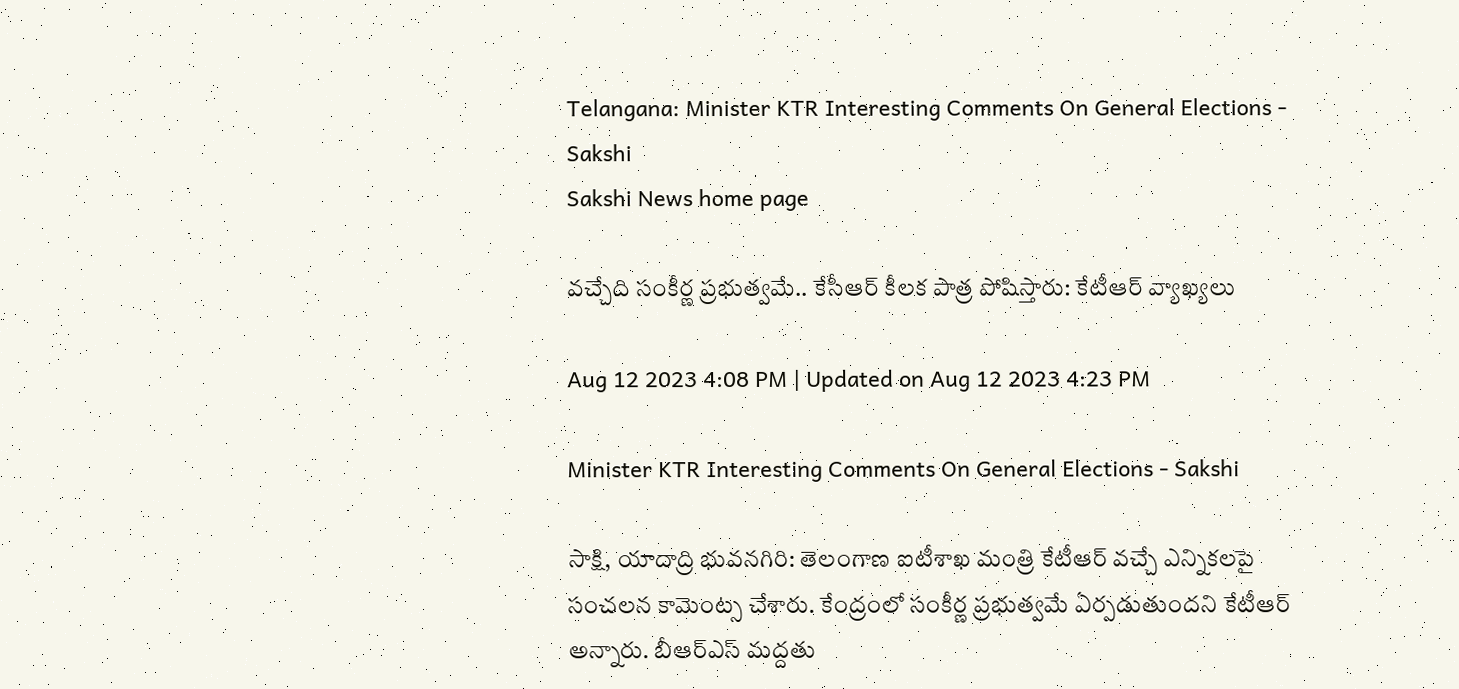Telangana: Minister KTR Interesting Comments On General Elections - Sakshi
Sakshi News home page

వచ్చేది సంకీర్ణ ప్రభుత్వమే.. కేసీఆర్‌ కీలక పాత్ర పోషిస్తారు: కేటీఆర్‌ వ్యాఖ్యలు

Aug 12 2023 4:08 PM | Updated on Aug 12 2023 4:23 PM

Minister KTR Interesting Comments On General Elections - Sakshi

సాక్షి, యాదాద్రి భువ‌న‌గిరి: తెలంగాణ ఐటీశాఖ మంత్రి కేటీఆర్‌ వచ్చే ఎన్నికలపై సంచలన కామెంట్స చేశారు. కేంద్రంలో సంకీర్ణ ప్రభుత్వమే ఏర్పడుతుందని కేటీఆర్‌ అన్నారు. బీఆర్‌ఎస్‌ మద్దతు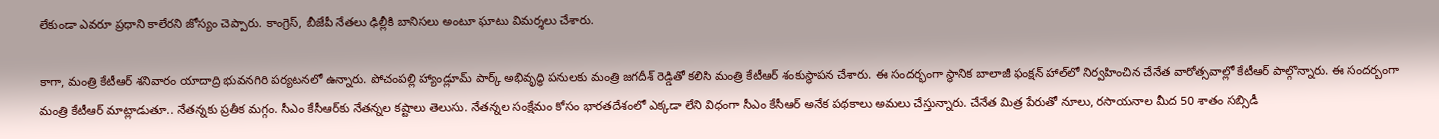లేకుండా ఎవరూ ప్రధాని కాలేరని జోస్యం చెప్పారు. కాంగ్రెస్‌, బీజేపీ నేతలు ఢిల్లీకి బానిసలు అంటూ ఘాటు విమర్శలు చేశారు.

కాగా, మంత్రి కేటీఆర్‌ శనివారం యాదాద్రి భువనగిరి పర్యటనలో ఉన్నారు. పోచంపల్లి హ్యాండ్లూమ్ పార్క్ అభివృద్ధి పనులకు మంత్రి జ‌గ‌దీశ్ రెడ్డితో క‌లిసి మంత్రి కేటీఆర్ శంకుస్థాప‌న చేశారు. ఈ సంద‌ర్భంగా స్థానిక బాలాజీ ఫంక్షన్ హాల్‌లో నిర్వ‌హించిన‌ చేనేత వారోత్సవాల్లో కేటీఆర్ పాల్గొన్నారు. ఈ సందర్బంగా మంత్రి కేటీఆర్‌ మాట్లాడుతూ.. నేత‌న్న‌కు ప్ర‌తీక మ‌గ్గం. సీఎం కేసీఆర్‌కు నేత‌న్న‌ల క‌ష్టాలు తెలుసు. నేత‌న్న‌ల సంక్షేమం కోసం భార‌త‌దేశంలో ఎక్క‌డా లేని విధంగా సీఎం కేసీఆర్ అనేక ప‌థ‌కాలు అమ‌లు చేస్తున్నారు. చేనేత మిత్ర పేరుతో నూలు, ర‌సాయ‌నాల మీద 50 శాతం స‌బ్సిడీ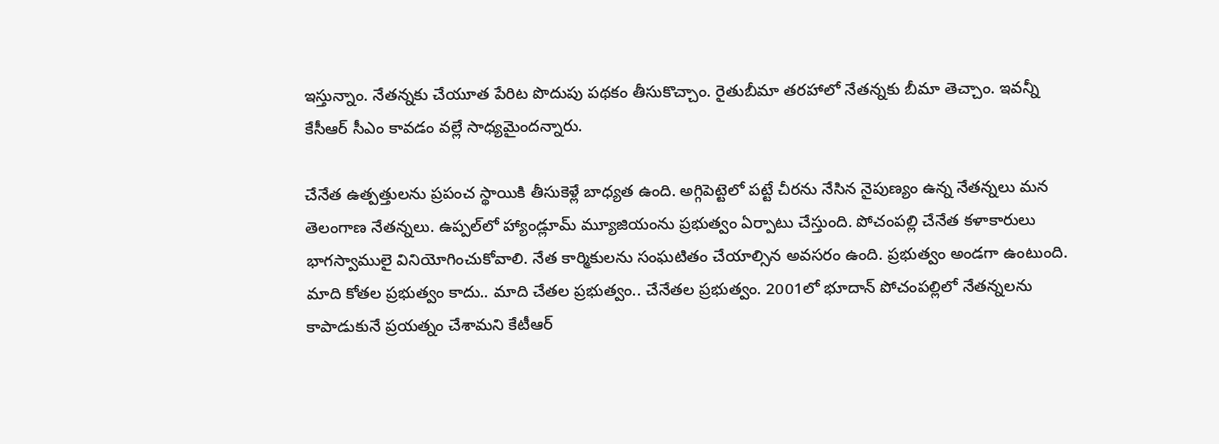ఇస్తున్నాం. నేత‌న్న‌కు చేయూత పేరిట పొదుపు ప‌థ‌కం తీసుకొచ్చాం. రైతుబీమా త‌ర‌హాలో నేత‌న్న‌కు బీమా తెచ్చాం. ఇవ‌న్నీ కేసీఆర్ సీఎం కావ‌డం వ‌ల్లే సాధ్య‌మైంద‌న్నారు.

చేనేత ఉత్ప‌త్తుల‌ను ప్ర‌పంచ స్థాయికి తీసుకెళ్లే బాధ్య‌త ఉంది. అగ్గిపెట్టెలో ప‌ట్టే చీర‌ను నేసిన నైపుణ్యం ఉన్న నేత‌న్న‌లు మ‌న తెలంగాణ నేత‌న్న‌లు. ఉప్ప‌ల్‌లో హ్యాండ్లూమ్ మ్యూజియంను ప్రభుత్వం ఏర్పాటు చేస్తుంది. పోచంప‌ల్లి చేనేత కళాకారులు భాగ‌స్వాములై వినియోగించుకోవాలి. నేత కార్మికుల‌ను సంఘ‌టితం చేయాల్సిన అవ‌స‌రం ఉంది. ప్ర‌భుత్వం అండ‌గా ఉంటుంది. మాది కోత‌ల ప్ర‌భుత్వం కాదు.. మాది చేత‌ల ప్ర‌భుత్వం.. చేనేత‌ల ప్ర‌భుత్వం. 2001లో భూదాన్ పోచంప‌ల్లిలో నేత‌న్న‌ల‌ను కాపాడుకునే ప్ర‌య‌త్నం చేశామ‌ని కేటీఆర్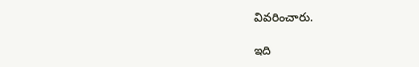వివ‌రించారు.

ఇది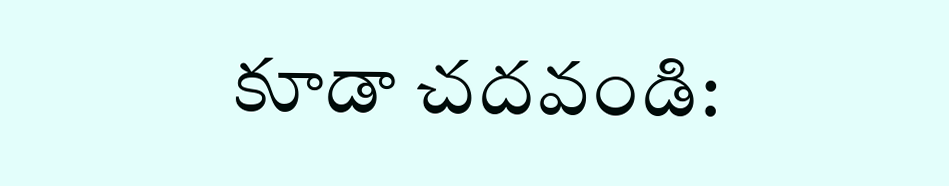కూడా చదవండి: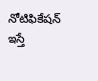నోటిఫికేషన్‌ ఇస్తే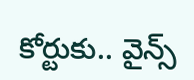కోర్టుకు.. వైన్స్‌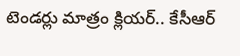టెండర్లు మాత్రం క్లియర్‌.. కేసీఆర్‌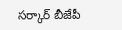సర్కార్‌ బీజేపీ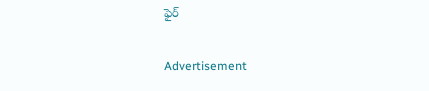ఫైర్‌

Advertisement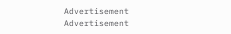Advertisement
Advertisement